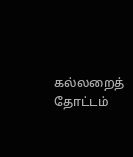கல்லறைத் தோட்டம்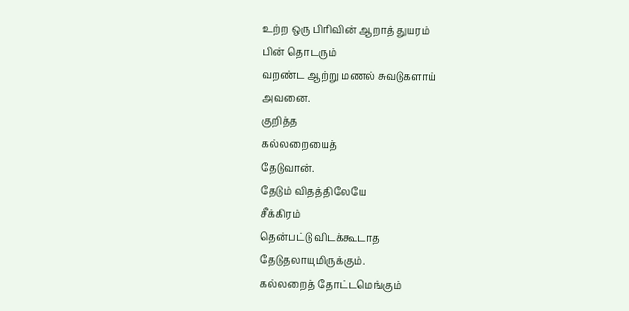உற்ற ஒரு பிரிவின் ஆறாத் துயரம்
பின் தொடரும்
வறண்ட ஆற்று மணல் சுவடுகளாய்
அவனை.
குறித்த
கல்லறையைத்
தேடுவான்.
தேடும் விதத்திலேயே
சீக்கிரம்
தென்பட்டு விடக்கூடாத
தேடுதலாயுமிருக்கும்.
கல்லறைத் தோட்டமெங்கும்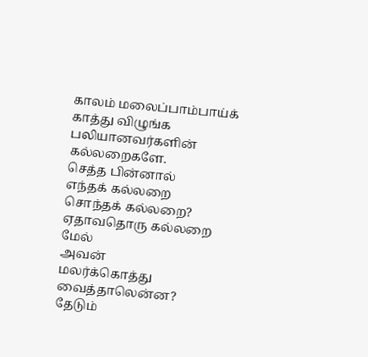காலம் மலைப்பாம்பாய்க்
காத்து விழுங்க
பலியானவர்களின் கல்லறைகளே.
செத்த பின்னால்
எந்தக் கல்லறை
சொந்தக் கல்லறை?
ஏதாவதொரு கல்லறை மேல்
அவன்
மலர்க்கொத்து வைத்தாலென்ன?
தேடும்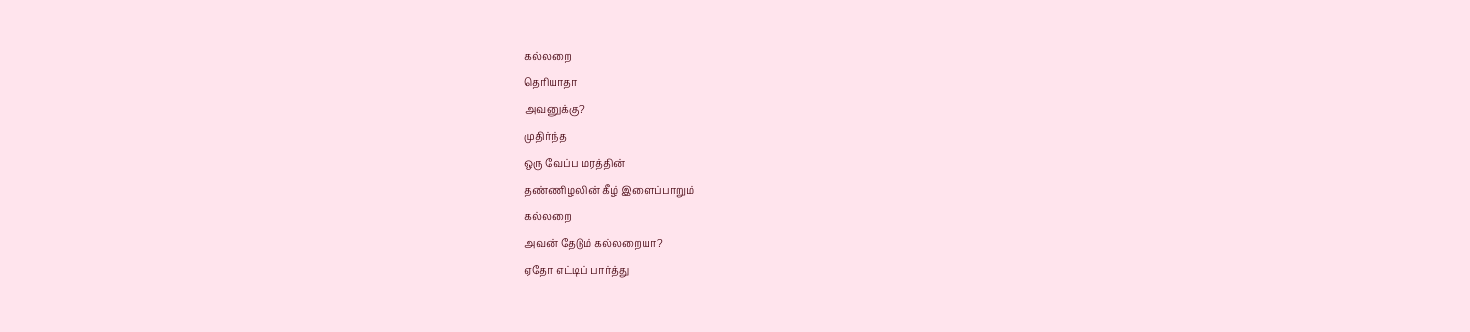கல்லறை
தெரியாதா
அவனுக்கு?
முதிர்ந்த
ஒரு வேப்ப மரத்தின்
தண்ணிழலின் கீழ் இளைப்பாறும்
கல்லறை
அவன் தேடும் கல்லறையா?
ஏதோ எட்டிப் பார்த்து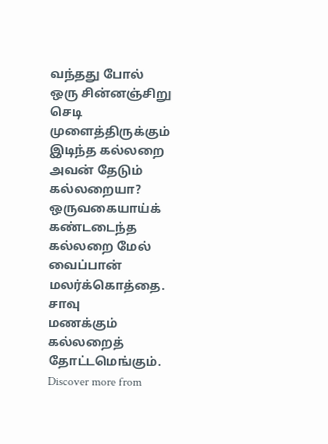வந்தது போல்
ஒரு சின்னஞ்சிறு செடி முளைத்திருக்கும்
இடிந்த கல்லறை
அவன் தேடும் கல்லறையா?
ஒருவகையாய்க்
கண்டடைந்த கல்லறை மேல்
வைப்பான்
மலர்க்கொத்தை.
சாவு
மணக்கும்
கல்லறைத் தோட்டமெங்கும்.
Discover more from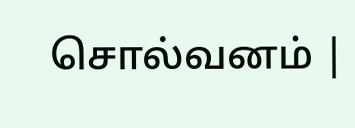சொல்வனம் |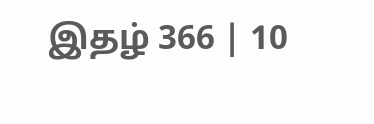இதழ் 366 | 10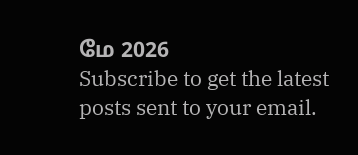மே 2026
Subscribe to get the latest posts sent to your email.